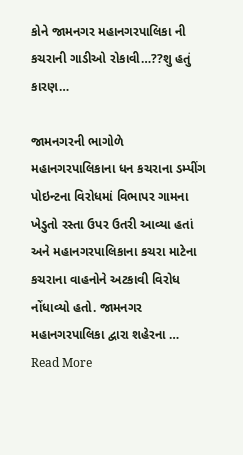કોને જામનગર મહાનગરપાલિકા ની કચરાની ગાડીઓ રોકાવી…??શુ હતું કારણ…

જામનગરની ભાગોળે મહાનગરપાલિકાના ધન કચરાના ડમ્પીંગ પોઇન્ટના વિરોધમાં વિભાપર ગામના ખેડુતો રસ્તા ઉપર ઉતરી આવ્યા હતાં અને મહાનગરપાલિકાના કચરા માટેના કચરાના વાહનોને અટકાવી વિરોધ નોંધાવ્યો હતો. જામનગર મહાનગરપાલિકા દ્વારા શહેરના … Read More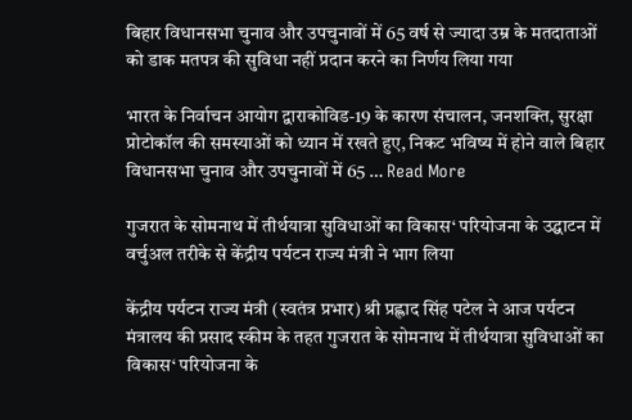बिहार विधानसभा चुनाव और उपचुनावों में 65 वर्ष से ज्यादा उम्र के मतदाताओं को डाक मतपत्र की सुविधा नहीं प्रदान करने का निर्णय लिया गया

भारत के निर्वाचन आयोग द्वाराकोविड-19 के कारण संचालन, जनशक्ति, सुरक्षा प्रोटोकॉल की समस्याओं को ध्यान में रखते हुए, निकट भविष्य में होने वाले बिहार विधानसभा चुनाव और उपचुनावों में 65 … Read More

गुजरात के सोमनाथ में तीर्थयात्रा सुविधाओं का विकास‘ परियोजना के उद्घाटन में वर्चुअल तरीके से केंद्रीय पर्यटन राज्य मंत्री ने भाग लिया

केंद्रीय पर्यटन राज्य मंत्री (स्वतंत्र प्रभार) श्री प्रह्लाद सिंह पटेल ने आज पर्यटन मंत्रालय की प्रसाद स्कीम के तहत गुजरात के सोमनाथ में तीर्थयात्रा सुविधाओं का विकास‘ परियोजना के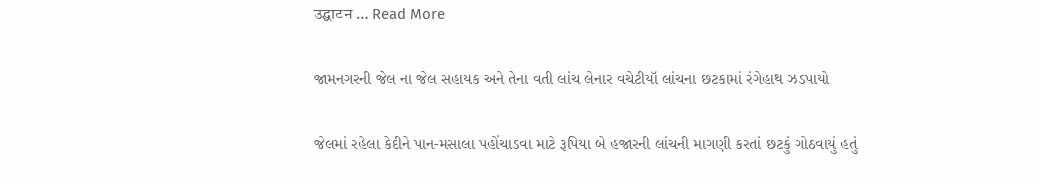उद्घाटन … Read More

જામનગરની જેલ ના જેલ સહાયક અને તેના વતી લાંચ લેનાર વચેટીયૉ લાંચના છટકામાં રંગેહાથ ઝડપાયો

જેલમાં રહેલા કેદીને પાન-મસાલા પહોંચાડવા માટે રૂપિયા બે હજારની લાંચની માગણી કરતાં છટકું ગોઠવાયું હતું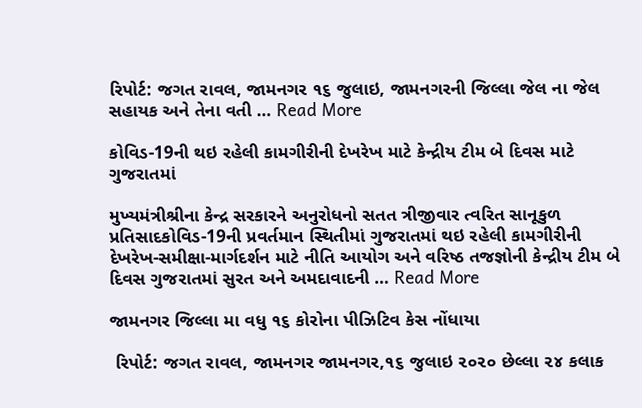રિપોર્ટ: જગત રાવલ, જામનગર ૧૬ જુલાઇ, જામનગરની જિલ્લા જેલ ના જેલ સહાયક અને તેના વતી … Read More

કોવિડ-19ની થઇ રહેલી કામગીરીની દેખરેખ માટે કેન્દ્રીય ટીમ બે દિવસ માટે ગુજરાતમાં

મુખ્યમંત્રીશ્રીના કેન્દ્ર સરકારને અનુરોધનો સતત ત્રીજીવાર ત્વરિત સાનૂકુળ પ્રતિસાદકોવિડ-19ની પ્રવર્તમાન સ્થિતીમાં ગુજરાતમાં થઇ રહેલી કામગીરીની દેખરેખ-સમીક્ષા-માર્ગદર્શન માટે નીતિ આયોગ અને વરિષ્ઠ તજજ્ઞોની કેન્દ્રીય ટીમ બે દિવસ ગુજરાતમાં સુરત અને અમદાવાદની … Read More

જામનગર જિલ્લા મા વધુ ૧૬ કોરોના પીઝિટિવ કેસ નોંધાયા

 રિપોર્ટ: જગત રાવલ, જામનગર જામનગર,૧૬ જુલાઇ ૨૦૨૦ છેલ્લા ૨૪ કલાક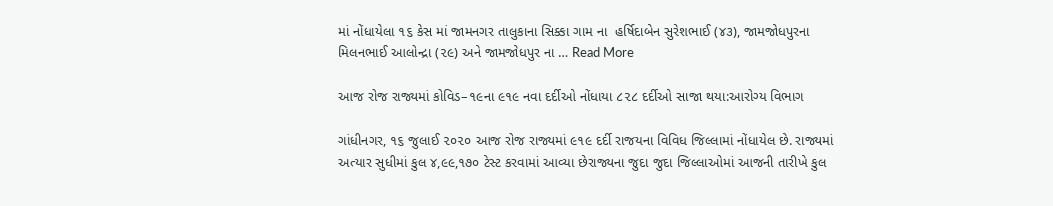માં નોંધાયેલા ૧૬ કેસ માં જામનગર તાલુકાના સિક્કા ગામ ના  હર્ષિદાબેન સુરેશભાઈ (૪૩), જામજોધપુરના મિલનભાઈ આલોન્દ્રા (૨૯) અને જામજોધપુર ના … Read More

આજ રોજ રાજ્યમાં કોવિડ–૧૯ના ૯૧૯ નવા દર્દીઓ નોંધાયા ૮૨૮ દર્દીઓ સાજા થયા:આરોગ્ય વિભાગ

ગાંધીનગર, ૧૬ જુલાઈ ૨૦૨૦ આજ રોજ રાજ્યમાં ૯૧૯ દર્દી રાજયના વિવિધ જિલ્લામાં નોંધાયેલ છે. રાજ્યમાં અત્યાર સુધીમાં કુલ ૪,૯૯,૧૭૦ ટેસ્ટ કરવામાં આવ્યા છેરાજ્યના જુદા જુદા જિલ્લાઓમાં આજની તારીખે કુલ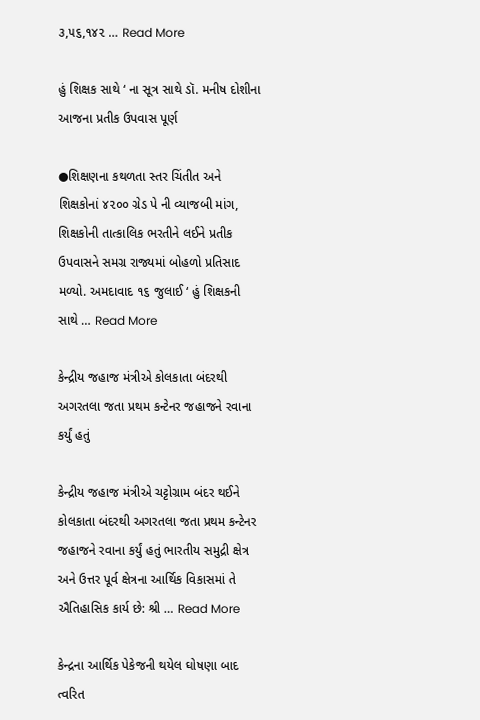૩,૫૬,૧૪૨ … Read More

હું શિક્ષક સાથે ‘ ના સૂત્ર સાથે ડૉ. મનીષ દોશીના આજના પ્રતીક ઉપવાસ પૂર્ણ

●શિક્ષણના કથળતા સ્તર ચિંતીત અને શિક્ષકોનાં ૪૨૦૦ ગ્રેડ પે ની વ્યાજબી માંગ, શિક્ષકોની તાત્કાલિક ભરતીને લઈને પ્રતીક ઉપવાસને સમગ્ર રાજ્યમાં બોહળો પ્રતિસાદ મળ્યો. અમદાવાદ ૧૬ જુલાઈ ‘ હું શિક્ષકની સાથે … Read More

કેન્દ્રીય જહાજ મંત્રીએ કોલકાતા બંદરથી અગરતલા જતા પ્રથમ કન્ટેનર જહાજને રવાના કર્યું હતું

કેન્દ્રીય જહાજ મંત્રીએ ચટ્ટોગ્રામ બંદર થઈને કોલકાતા બંદરથી અગરતલા જતા પ્રથમ કન્ટેનર જહાજને રવાના કર્યું હતું ભારતીય સમુદ્રી ક્ષેત્ર અને ઉત્તર પૂર્વ ક્ષેત્રના આર્થિક વિકાસમાં તે ઐતિહાસિક કાર્ય છે: શ્રી … Read More

કેન્દ્રના આર્થિક પેકેજની થયેલ ઘોષણા બાદ ત્વરિત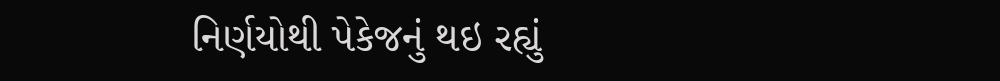નિર્ણયોથી પેકેજનું થઇ રહ્યું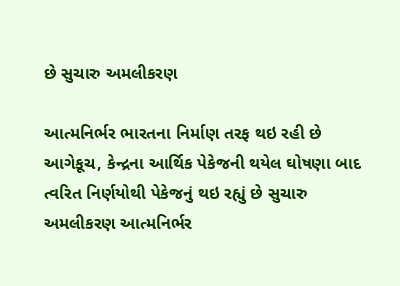છે સુચારુ અમલીકરણ

આત્મનિર્ભર ભારતના નિર્માણ તરફ થઇ રહી છે આગેકૂચ, કેન્દ્રના આર્થિક પેકેજની થયેલ ઘોષણા બાદ ત્વરિત નિર્ણયોથી પેકેજનું થઇ રહ્યું છે સુચારુ અમલીકરણ આત્મનિર્ભર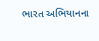ભારત અભિયાનના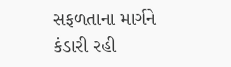સફળતાના માર્ગને કંડારી રહી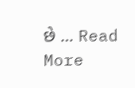છે … Read More